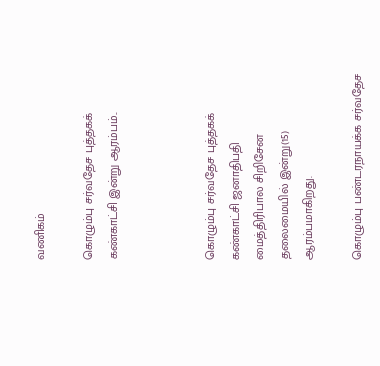வணிகம்

கொழும்பு சர்வதேச புத்தகக் கண்காட்சி இன்று ஆரம்பம்..



கொழும்பு சர்வதேச புத்தகக் கண்காட்சி ஜனாதிபதி மைத்திரிபால சிறிசேன தலைமையில் இன்று(15) ஆரம்பமாகிறது.

கொழும்பு பண்டரநாயக்க சர்வதேச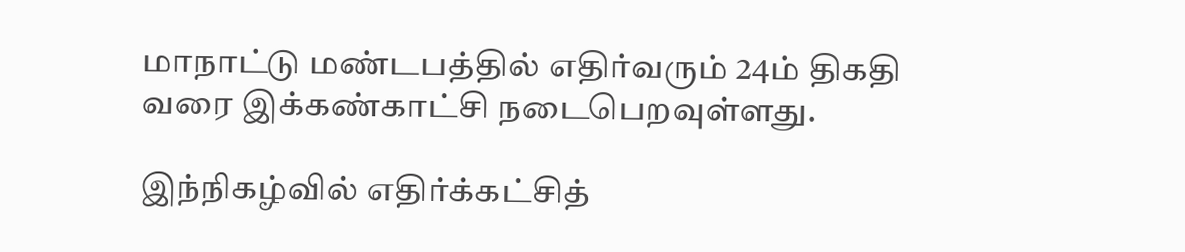மாநாட்டு மண்டபத்தில் எதிர்வரும் 24ம் திகதி வரை இக்கண்காட்சி நடைபெறவுள்ளது.

இந்நிகழ்வில் எதிர்க்கட்சித்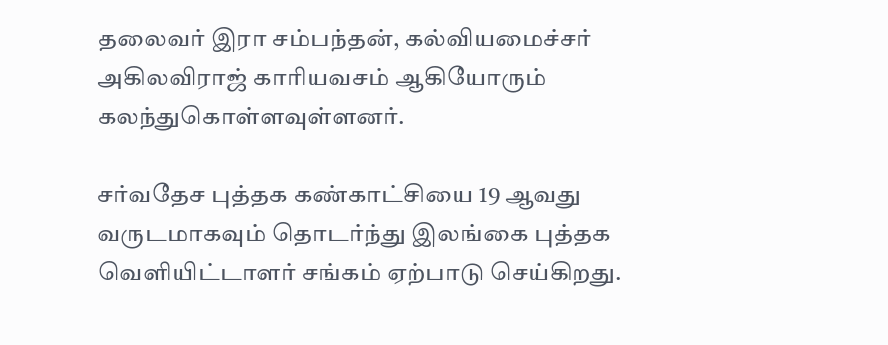தலைவர் இரா சம்பந்தன், கல்வியமைச்சர் அகிலவிராஜ் காரியவசம் ஆகியோரும் கலந்துகொள்ளவுள்ளனர்.

சர்வதேச புத்தக கண்காட்சியை 19 ஆவது வருடமாகவும் தொடர்ந்து இலங்கை புத்தக வெளியிட்டாளர் சங்கம் ஏற்பாடு செய்கிறது.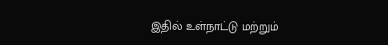இதில் உள்நாட்டு மற்றும்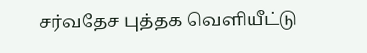சர்வதேச புத்தக வெளியீட்டு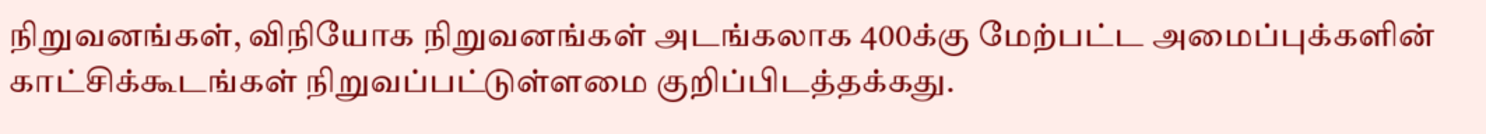நிறுவனங்கள், விநியோக நிறுவனங்கள் அடங்கலாக 400க்கு மேற்பட்ட அமைப்புக்களின் காட்சிக்கூடங்கள் நிறுவப்பட்டுள்ளமை குறிப்பிடத்தக்கது.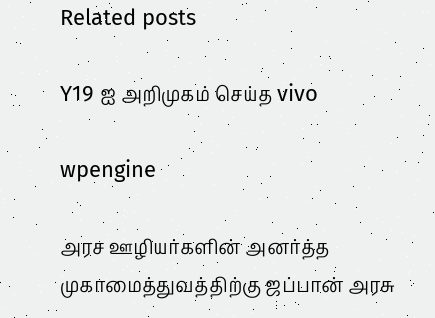Related posts

Y19 ஐ அறிமுகம் செய்த vivo

wpengine

அரச ஊழியர்களின் அனர்த்த முகாமைத்துவத்திற்கு ஜப்பான் அரசு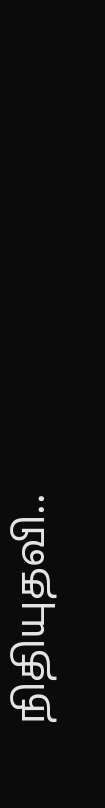நிதியுதவி..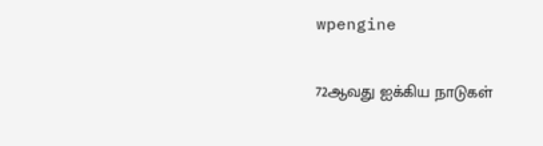wpengine

72ஆவது ஐக்கிய நாடுகள்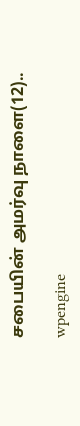சபையின் அமர்வு நாளை(12)..

wpengine